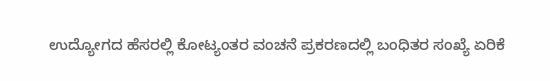ಉದ್ಯೋಗದ ಹೆಸರಲ್ಲಿ ಕೋಟ್ಯಂತರ ವಂಚನೆ ಪ್ರಕರಣದಲ್ಲಿ ಬಂಧಿತರ ಸಂಖ್ಯೆ ಏರಿಕೆ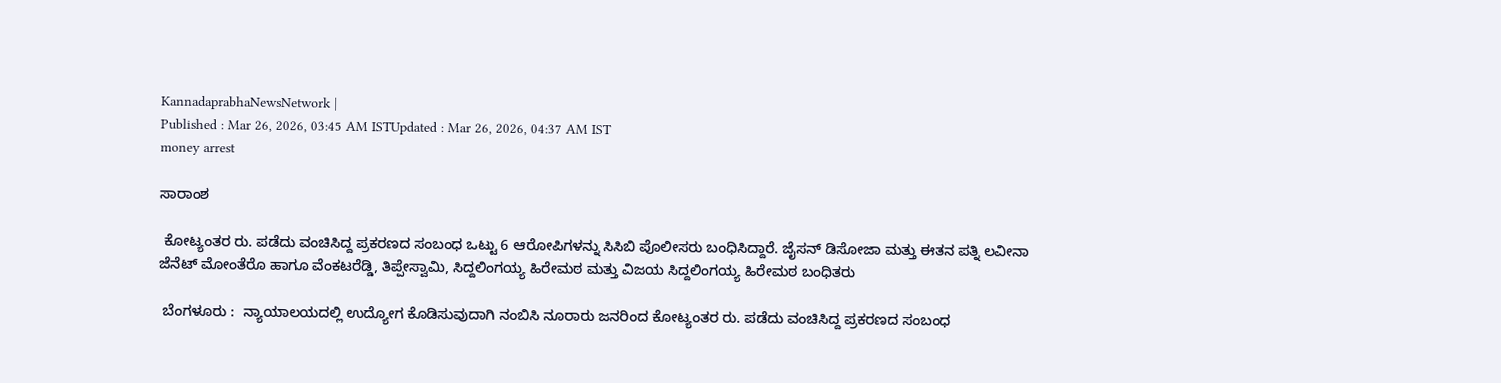KannadaprabhaNewsNetwork |
Published : Mar 26, 2026, 03:45 AM ISTUpdated : Mar 26, 2026, 04:37 AM IST
money arrest

ಸಾರಾಂಶ

 ಕೋಟ್ಯಂತರ ರು. ಪಡೆದು ವಂಚಿಸಿದ್ದ ಪ್ರಕರಣದ ಸಂಬಂಧ ಒಟ್ಟು 6 ಆರೋಪಿಗಳನ್ನು ಸಿಸಿಬಿ ಪೊಲೀಸರು ಬಂಧಿಸಿದ್ದಾರೆ. ಜೈಸನ್ ಡಿಸೋಜಾ ಮತ್ತು ಈತನ ಪತ್ನಿ ಲವೀನಾ ಜೆನೆಟ್‌ ಮೋಂತೆರೊ ಹಾಗೂ ವೆಂಕಟರೆಡ್ಡಿ, ತಿಪ್ಪೇಸ್ವಾಮಿ, ಸಿದ್ದಲಿಂಗಯ್ಯ ಹಿರೇಮಠ ಮತ್ತು ವಿಜಯ ಸಿದ್ದಲಿಂಗಯ್ಯ ಹಿರೇಮಠ ಬಂಧಿತರು

 ಬೆಂಗಳೂರು :  ನ್ಯಾಯಾಲಯದಲ್ಲಿ ಉದ್ಯೋಗ ಕೊಡಿಸುವುದಾಗಿ ನಂಬಿಸಿ ನೂರಾರು ಜನರಿಂದ ಕೋಟ್ಯಂತರ ರು. ಪಡೆದು ವಂಚಿಸಿದ್ದ ಪ್ರಕರಣದ ಸಂಬಂಧ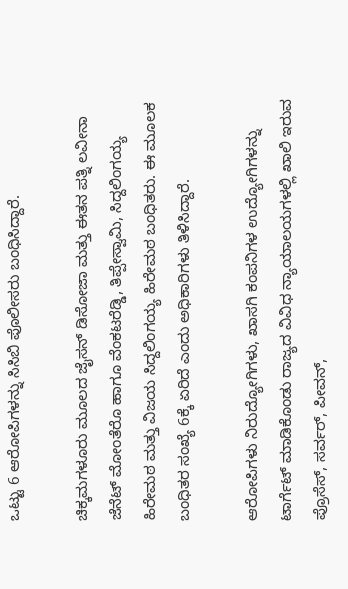ಒಟ್ಟು 6 ಆರೋಪಿಗಳನ್ನು ಸಿಸಿಬಿ ಪೊಲೀಸರು ಬಂಧಿಸಿದ್ದಾರೆ.

ಚಿಕ್ಕಮಗಳೂರು ಮೂಲದ ಜೈಸನ್ ಡಿಸೋಜಾ ಮತ್ತು ಈತನ ಪತ್ನಿ ಲವೀನಾ ಜೆನೆಟ್‌ ಮೋಂತೆರೊ ಹಾಗೂ ವೆಂಕಟರೆಡ್ಡಿ, ತಿಪ್ಪೇಸ್ವಾಮಿ, ಸಿದ್ದಲಿಂಗಯ್ಯ ಹಿರೇಮಠ ಮತ್ತು ವಿಜಯ ಸಿದ್ದಲಿಂಗಯ್ಯ ಹಿರೇಮಠ ಬಂಧಿತರು. ಈ ಮೂಲಕ ಬಂಧಿತರ ಸಂಖ್ಯೆ 6ಕ್ಕೆ ಏರಿದೆ ಎಂದು ಅಧಿಕಾರಿಗಳು ತಿಳಿಸಿದ್ದಾರೆ.

ಆರೋಪಿಗಳು ನಿರುದ್ಯೋಗಿಗಳು, ಖಾಸಗಿ ಕಂಪನಿಗಳ ಉದ್ಯೋಗಿಗಳನ್ನು ಟಾರ್ಗೆಟ್‌ ಮಾಡಿಕೊಂಡು ರಾಜ್ಯದ ವಿವಿಧ ನ್ಯಾಯಾಲಯಗಳಲ್ಲಿ ಖಾಲಿ ಇರುವ ಪ್ರೊಸೆಸ್‌, ಸರ್ವರ್‌, ಪೀವನ್‌,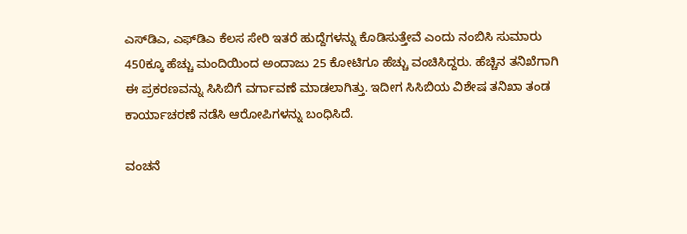ಎಸ್‌ಡಿಎ, ಎಫ್‌ಡಿಎ ಕೆಲಸ ಸೇರಿ ಇತರೆ ಹುದ್ದೆಗಳನ್ನು ಕೊಡಿಸುತ್ತೇವೆ ಎಂದು ನಂಬಿಸಿ ಸುಮಾರು 450ಕ್ಕೂ ಹೆಚ್ಚು ಮಂದಿಯಿಂದ ಅಂದಾಜು 25 ಕೋಟಿಗೂ ಹೆಚ್ಚು ವಂಚಿಸಿದ್ದರು. ಹೆಚ್ಚಿನ ತನಿಖೆಗಾಗಿ ಈ ಪ್ರಕರಣವನ್ನು ಸಿಸಿಬಿಗೆ ವರ್ಗಾವಣೆ ಮಾಡಲಾಗಿತ್ತು. ಇದೀಗ ಸಿಸಿಬಿಯ ವಿಶೇಷ ತನಿಖಾ ತಂಡ ಕಾರ್ಯಾಚರಣೆ ನಡೆಸಿ ಆರೋಪಿಗಳನ್ನು ಬಂಧಿಸಿದೆ.

ವಂಚನೆ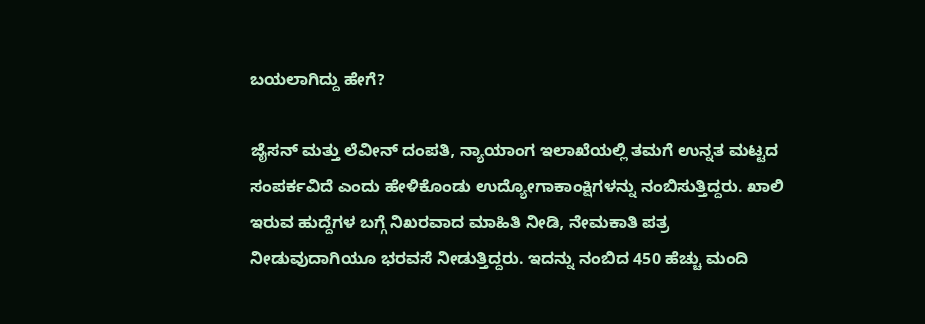ಬಯಲಾಗಿದ್ದು ಹೇಗೆ?

ಜೈಸನ್ ಮತ್ತು ಲೆವೀನ್‌ ದಂಪತಿ, ನ್ಯಾಯಾಂಗ ಇಲಾಖೆಯಲ್ಲಿ ತಮಗೆ ಉನ್ನತ ಮಟ್ಟದ ಸಂಪರ್ಕವಿದೆ ಎಂದು ಹೇಳಿಕೊಂಡು ಉದ್ಯೋಗಾಕಾಂಕ್ಷಿಗಳನ್ನು ನಂಬಿಸುತ್ತಿದ್ದರು. ಖಾಲಿ ಇರುವ ಹುದ್ದೆಗಳ ಬಗ್ಗೆ ನಿಖರವಾದ ಮಾಹಿತಿ ನೀಡಿ, ನೇಮಕಾತಿ ಪತ್ರ ನೀಡುವುದಾಗಿಯೂ ಭರವಸೆ ನೀಡುತ್ತಿದ್ದರು. ಇದನ್ನು ನಂಬಿದ 450 ಹೆಚ್ಚು ಮಂದಿ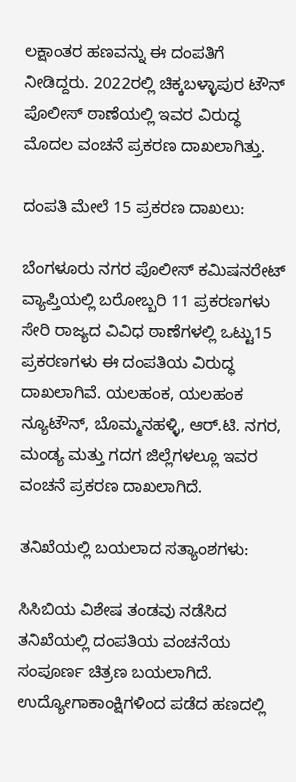ಲಕ್ಷಾಂತರ ಹಣವನ್ನು ಈ ದಂಪತಿಗೆ ನೀಡಿದ್ದರು. 2022ರಲ್ಲಿ ಚಿಕ್ಕಬಳ್ಳಾಪುರ ಟೌನ್ ಪೊಲೀಸ್ ಠಾಣೆಯಲ್ಲಿ ಇವರ ವಿರುದ್ಧ ಮೊದಲ ವಂಚನೆ ಪ್ರಕರಣ ದಾಖಲಾಗಿತ್ತು.

ದಂಪತಿ ಮೇಲೆ 15 ಪ್ರಕರಣ ದಾಖಲು:

ಬೆಂಗಳೂರು ನಗರ ಪೊಲೀಸ್ ಕಮಿಷನರೇಟ್ ವ್ಯಾಪ್ತಿಯಲ್ಲಿ ಬರೋಬ್ಬರಿ 11 ಪ್ರಕರಣಗಳು ಸೇರಿ ರಾಜ್ಯದ ವಿವಿಧ ಠಾಣೆಗಳಲ್ಲಿ ಒಟ್ಟು15 ಪ್ರಕರಣಗಳು ಈ ದಂಪತಿಯ ವಿರುದ್ಧ ದಾಖಲಾಗಿವೆ. ಯಲಹಂಕ, ಯಲಹಂಕ ನ್ಯೂಟೌನ್, ಬೊಮ್ಮನಹಳ್ಳಿ, ಆರ್.ಟಿ. ನಗರ, ಮಂಡ್ಯ ಮತ್ತು ಗದಗ ಜಿಲ್ಲೆಗಳಲ್ಲೂ ಇವರ ವಂಚನೆ ಪ್ರಕರಣ ದಾಖಲಾಗಿದೆ.

ತನಿಖೆಯಲ್ಲಿ ಬಯಲಾದ ಸತ್ಯಾಂಶಗಳು:

ಸಿಸಿಬಿಯ ವಿಶೇಷ ತಂಡವು ನಡೆಸಿದ ತನಿಖೆಯಲ್ಲಿ ದಂಪತಿಯ ವಂಚನೆಯ ಸಂಪೂರ್ಣ ಚಿತ್ರಣ ಬಯಲಾಗಿದೆ. ಉದ್ಯೋಗಾಕಾಂಕ್ಷಿಗಳಿಂದ ಪಡೆದ ಹಣದಲ್ಲಿ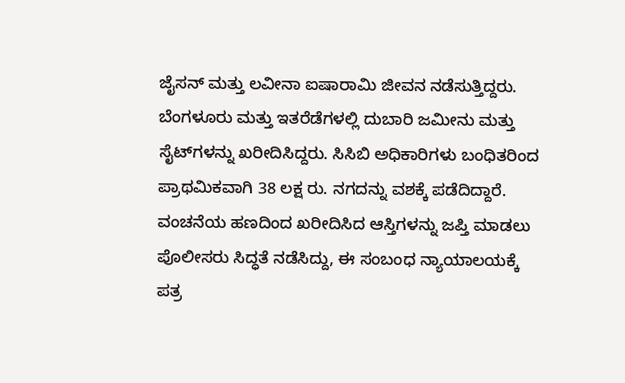ಜೈಸನ್ ಮತ್ತು ಲವೀನಾ ಐಷಾರಾಮಿ ಜೀವನ ನಡೆಸುತ್ತಿದ್ದರು. ಬೆಂಗಳೂರು ಮತ್ತು ಇತರೆಡೆಗಳಲ್ಲಿ ದುಬಾರಿ ಜಮೀನು ಮತ್ತು ಸೈಟ್‌ಗಳನ್ನು ಖರೀದಿಸಿದ್ದರು. ಸಿಸಿಬಿ ಅಧಿಕಾರಿಗಳು ಬಂಧಿತರಿಂದ ಪ್ರಾಥಮಿಕವಾಗಿ 38 ಲಕ್ಷ ರು. ನಗದನ್ನು ವಶಕ್ಕೆ ಪಡೆದಿದ್ದಾರೆ. ವಂಚನೆಯ ಹಣದಿಂದ ಖರೀದಿಸಿದ ಆಸ್ತಿಗಳನ್ನು ಜಪ್ತಿ ಮಾಡಲು ಪೊಲೀಸರು ಸಿದ್ಧತೆ ನಡೆಸಿದ್ದು, ಈ ಸಂಬಂಧ ನ್ಯಾಯಾಲಯಕ್ಕೆ ಪತ್ರ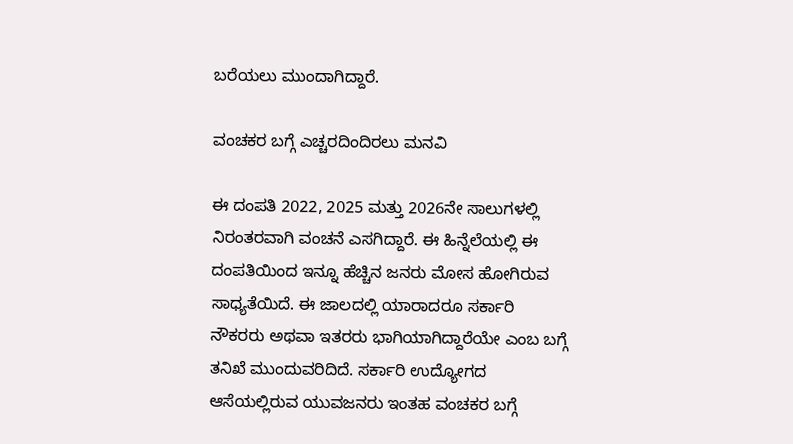ಬರೆಯಲು ಮುಂದಾಗಿದ್ದಾರೆ.

ವಂಚಕರ ಬಗ್ಗೆ ಎಚ್ಚರದಿಂದಿರಲು ಮನವಿ

ಈ ದಂಪತಿ 2022, 2025 ಮತ್ತು 2026ನೇ ಸಾಲುಗಳಲ್ಲಿ ನಿರಂತರವಾಗಿ ವಂಚನೆ ಎಸಗಿದ್ದಾರೆ. ಈ ಹಿನ್ನೆಲೆಯಲ್ಲಿ ಈ ದಂಪತಿಯಿಂದ ಇನ್ನೂ ಹೆಚ್ಚಿನ ಜನರು ಮೋಸ ಹೋಗಿರುವ ಸಾಧ್ಯತೆಯಿದೆ. ಈ ಜಾಲದಲ್ಲಿ ಯಾರಾದರೂ ಸರ್ಕಾರಿ ನೌಕರರು ಅಥವಾ ಇತರರು ಭಾಗಿಯಾಗಿದ್ದಾರೆಯೇ ಎಂಬ ಬಗ್ಗೆ ತನಿಖೆ ಮುಂದುವರಿದಿದೆ. ಸರ್ಕಾರಿ ಉದ್ಯೋಗದ ಆಸೆಯಲ್ಲಿರುವ ಯುವಜನರು ಇಂತಹ ವಂಚಕರ ಬಗ್ಗೆ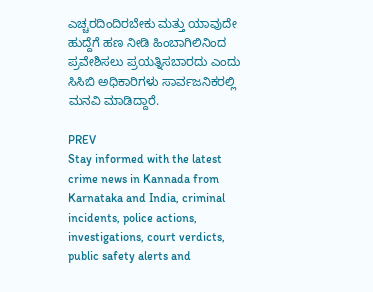ಎಚ್ಚರದಿಂದಿರಬೇಕು ಮತ್ತು ಯಾವುದೇ ಹುದ್ದೆಗೆ ಹಣ ನೀಡಿ ಹಿಂಬಾಗಿಲಿನಿಂದ ಪ್ರವೇಶಿಸಲು ಪ್ರಯತ್ನಿಸಬಾರದು ಎಂದು ಸಿಸಿಬಿ ಅಧಿಕಾರಿಗಳು ಸಾರ್ವಜನಿಕರಲ್ಲಿ ಮನವಿ ಮಾಡಿದ್ದಾರೆ.

PREV
Stay informed with the latest crime news in Kannada from Karnataka and India, criminal incidents, police actions, investigations, court verdicts, public safety alerts and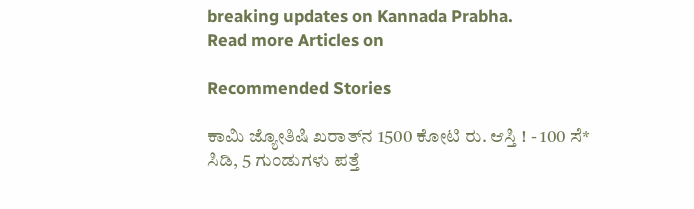breaking updates on Kannada Prabha.
Read more Articles on

Recommended Stories

ಕಾಮಿ ಜ್ಯೋತಿಷಿ ಖರಾತ್‌ನ 1500 ಕೋಟಿ ರು. ಆಸ್ತಿ ! - 100 ಸೆ* ಸಿಡಿ, 5 ಗುಂಡುಗಳು ಪತ್ತೆ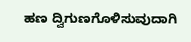ಹಣ ದ್ವಿಗುಣಗೊಳಿಸುವುದಾಗಿ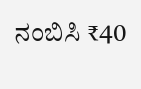ನಂಬಿಸಿ ₹40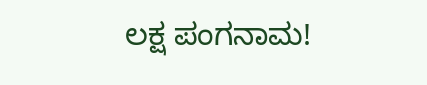ಲಕ್ಷ ಪಂಗನಾಮ!